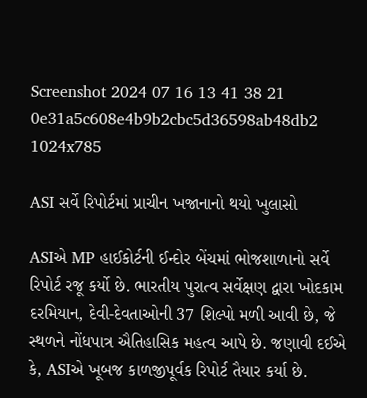Screenshot 2024 07 16 13 41 38 21 0e31a5c608e4b9b2cbc5d36598ab48db2 1024x785

ASI સર્વે રિપોર્ટમાં પ્રાચીન ખજાનાનો થયો ખુલાસો

ASIએ MP હાઈકોર્ટની ઈન્દોર બેંચમાં ભોજશાળાનો સર્વે રિપોર્ટ રજૂ કર્યો છે. ભારતીય પુરાત્વ સર્વેક્ષણ દ્વારા ખોદકામ દરમિયાન, દેવી-દેવતાઓની 37 શિલ્પો મળી આવી છે, જે સ્થળને નોંધપાત્ર ઐતિહાસિક મહત્વ આપે છે. જણાવી દઈએ કે, ASIએ ખૂબજ કાળજીપૂર્વક રિપોર્ટ તૈયાર કર્યા છે.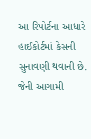આ રિપોર્ટના આધારે હાઈકોર્ટમાં કેસની સુનાવણી થવાની છે. જેની આગામી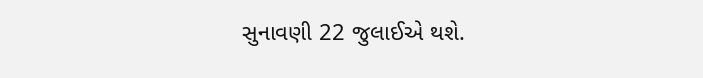સુનાવણી 22 જુલાઈએ થશે.